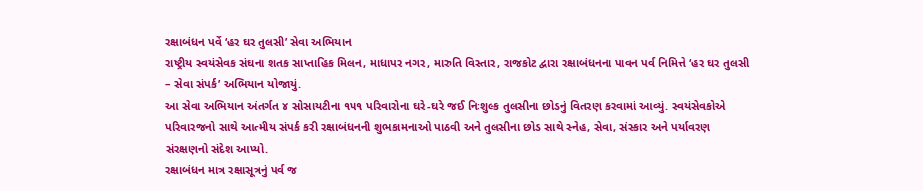રક્ષાબંધન પર્વે ‘હર ઘર તુલસી’ સેવા અભિયાન
રાષ્ટ્રીય સ્વયંસેવક સંઘના શતક સાપ્તાહિક મિલન, માધાપર નગર, મારુતિ વિસ્તાર, રાજકોટ દ્વારા રક્ષાબંધનના પાવન પર્વ નિમિત્તે ‘હર ઘર તુલસી – સેવા સંપર્ક’ અભિયાન યોજાયું.
આ સેવા અભિયાન અંતર્ગત ૪ સોસાયટીના ૧૫૧ પરિવારોના ઘરે-ઘરે જઈ નિઃશુલ્ક તુલસીના છોડનું વિતરણ કરવામાં આવ્યું. સ્વયંસેવકોએ પરિવારજનો સાથે આત્મીય સંપર્ક કરી રક્ષાબંધનની શુભકામનાઓ પાઠવી અને તુલસીના છોડ સાથે સ્નેહ, સેવા, સંસ્કાર અને પર્યાવરણ સંરક્ષણનો સંદેશ આપ્યો.
રક્ષાબંધન માત્ર રક્ષાસૂત્રનું પર્વ જ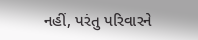નહીં, પરંતુ પરિવારને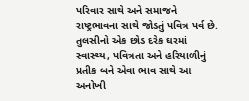પરિવાર સાથે અને સમાજને રાષ્ટ્રભાવના સાથે જોડતું પવિત્ર પર્વ છે. તુલસીનો એક છોડ દરેક ઘરમાં સ્વાસ્થ્ય, પવિત્રતા અને હરિયાળીનું પ્રતીક બને એવા ભાવ સાથે આ અનોખી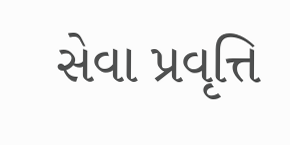સેવા પ્રવૃત્તિ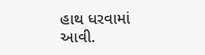હાથ ધરવામાં આવી.